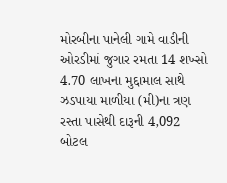મોરબીના પાનેલી ગામે વાડીની ઓરડીમાં જુગાર રમતા 14 શખ્સો 4.70 લાખના મુદ્દામાલ સાથે ઝડપાયા માળીયા (મી)ના ત્રણ રસ્તા પાસેથી દારૂની 4,092 બોટલ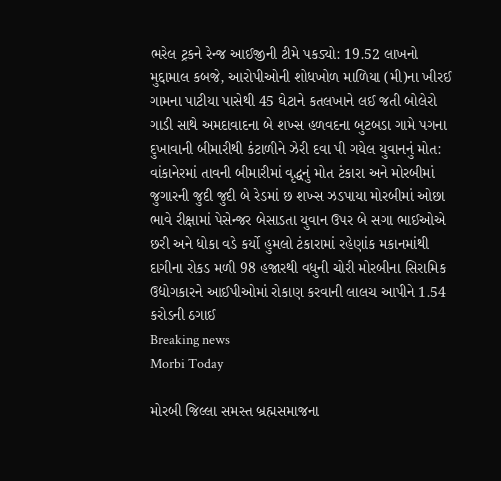ભરેલ ટ્રકને રેન્જ આઈજીની ટીમે પકડ્યો: 19.52 લાખનો મુદ્દામાલ કબજે, આરોપીઓની શોધખોળ માળિયા (મી)ના ખીરઈ ગામના પાટીયા પાસેથી 45 ઘેટાને કતલખાને લઈ જતી બોલેરો ગાડી સાથે અમદાવાદના બે શખ્સ હળવદના બુટબડા ગામે પગના દુખાવાની બીમારીથી કંટાળીને ઝેરી દવા પી ગયેલ યુવાનનું મોત: વાંકાનેરમાં તાવની બીમારીમાં વૃદ્ધનું મોત ટંકારા અને મોરબીમાં જુગારની જુદી જુદી બે રેડમાં છ શખ્સ ઝડપાયા મોરબીમાં ઓછા ભાવે રીક્ષામાં પેસેન્જર બેસાડતા યુવાન ઉપર બે સગા ભાઈઓએ છરી અને ધોકા વડે કર્યો હુમલો ટંકારામાં રહેણાંક મકાનમાંથી દાગીના રોકડ મળી 98 હજારથી વધુની ચોરી મોરબીના સિરામિક ઉદ્યોગકારને આઈપીઓમાં રોકાણ કરવાની લાલચ આપીને 1.54 કરોડની ઠગાઈ
Breaking news
Morbi Today

મોરબી જિલ્લા સમસ્ત બ્રહ્મસમાજના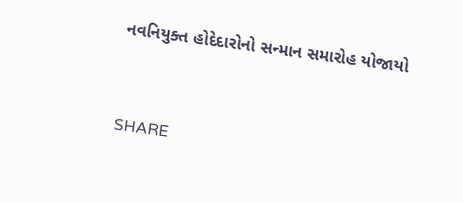નવનિયુક્ત હોદેદારોનો સન્માન સમારોહ યોજાયો


SHARE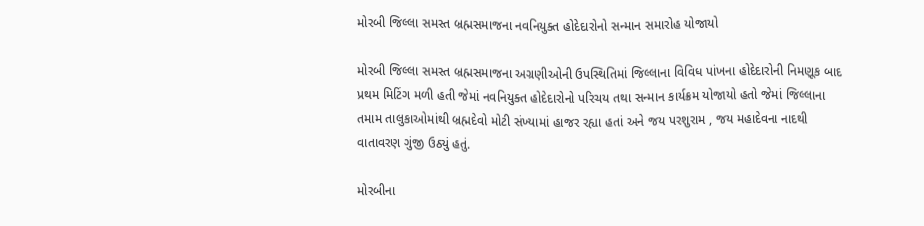મોરબી જિલ્લા સમસ્ત બ્રહ્મસમાજના નવનિયુક્ત હોદેદારોનો સન્માન સમારોહ યોજાયો

મોરબી જિલ્લા સમસ્ત બ્રહ્મસમાજના અગ્રણીઓની ઉપસ્થિતિમાં જિલ્લાના વિવિધ પાંખના હોદેદારોની નિમણૂક બાદ પ્રથમ મિટિંગ મળી હતી જેમાં નવનિયુક્ત હોદેદારોનો પરિચય તથા સન્માન કાર્યક્રમ યોજાયો હતો જેમાં જિલ્લાના તમામ તાલુકાઓમાંથી બ્રહ્મદેવો મોટી સંખ્યામાં હાજર રહ્યા હતાં અને જય પરશુરામ , જય મહાદેવના નાદથી વાતાવરણ ગુંજી ઉઠ્યું હતું.

મોરબીના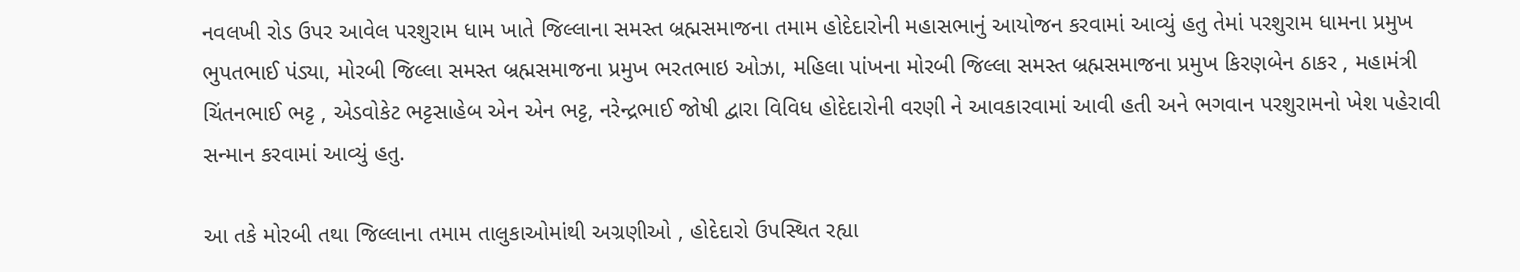નવલખી રોડ ઉપર આવેલ પરશુરામ ધામ ખાતે જિલ્લાના સમસ્ત બ્રહ્મસમાજના તમામ હોદેદારોની મહાસભાનું આયોજન કરવામાં આવ્યું હતુ તેમાં પરશુરામ ધામના પ્રમુખ ભુપતભાઈ પંડ્યા, મોરબી જિલ્લા સમસ્ત બ્રહ્મસમાજના પ્રમુખ ભરતભાઇ ઓઝા, મહિલા પાંખના મોરબી જિલ્લા સમસ્ત બ્રહ્મસમાજના પ્રમુખ કિરણબેન ઠાકર , મહામંત્રી ચિંતનભાઈ ભટ્ટ , એડવોકેટ ભટ્ટસાહેબ એન એન ભટ્ટ, નરેન્દ્રભાઈ જોષી દ્વારા વિવિધ હોદેદારોની વરણી ને આવકારવામાં આવી હતી અને ભગવાન પરશુરામનો ખેશ પહેરાવી સન્માન કરવામાં આવ્યું હતુ.

આ તકે મોરબી તથા જિલ્લાના તમામ તાલુકાઓમાંથી અગ્રણીઓ , હોદેદારો ઉપસ્થિત રહ્યા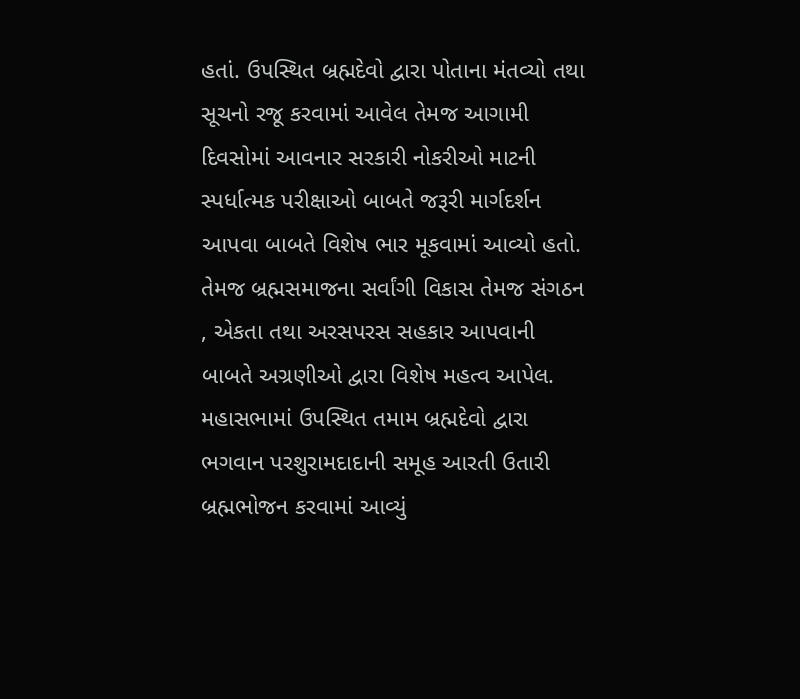હતાં. ઉપસ્થિત બ્રહ્મદેવો દ્વારા પોતાના મંતવ્યો તથા સૂચનો રજૂ કરવામાં આવેલ તેમજ આગામી દિવસોમાં આવનાર સરકારી નોકરીઓ માટની સ્પર્ધાત્મક પરીક્ષાઓ બાબતે જરૂરી માર્ગદર્શન આપવા બાબતે વિશેષ ભાર મૂકવામાં આવ્યો હતો. તેમજ બ્રહ્મસમાજના સર્વાંગી વિકાસ તેમજ સંગઠન , એકતા તથા અરસપરસ સહકાર આપવાની બાબતે અગ્રણીઓ દ્વારા વિશેષ મહત્વ આપેલ. મહાસભામાં ઉપસ્થિત તમામ બ્રહ્મદેવો દ્વારા ભગવાન પરશુરામદાદાની સમૂહ આરતી ઉતારી બ્રહ્મભોજન કરવામાં આવ્યું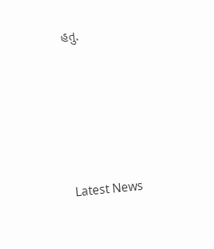હતુ.






Latest News